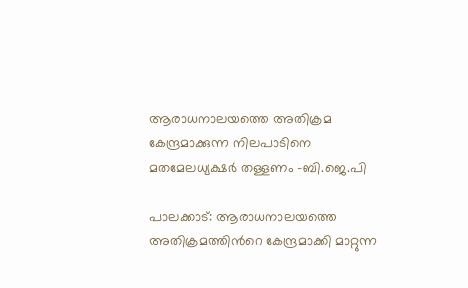ആരാധനാലയത്തെ അതിക്രമ കേന്ദ്രമാക്കുന്ന നിലപാടിനെ മതമേലധ്യക്ഷർ തള്ളണം -ബി.ജെ.പി

പാലക്കാട്: ആരാധനാലയത്തെ അതിക്രമത്തിന്‍റെ കേന്ദ്രമാക്കി മാറ്റുന്ന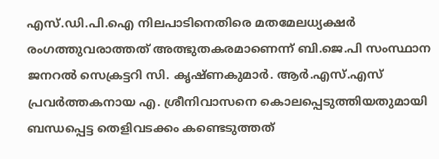എസ്‌.ഡി.പി.ഐ നിലപാടിനെതിരെ മതമേലധ്യക്ഷർ രംഗത്തുവരാത്തത് അത്ഭുതകരമാണെന്ന് ബി.ജെ.പി സംസ്ഥാന ജനറൽ സെക്രട്ടറി സി. കൃഷ്ണകുമാർ. ആർ.എസ്.എസ് പ്രവർത്തകനായ എ. ശ്രീനിവാസനെ കൊലപ്പെടുത്തിയതുമായി ബന്ധപ്പെട്ട തെളിവടക്കം കണ്ടെടുത്തത്‌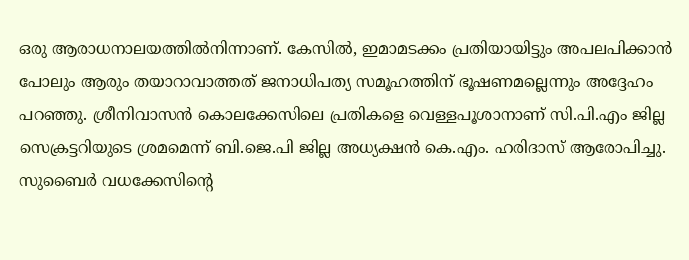ഒരു ആരാധനാലയത്തിൽനിന്നാണ്‌. കേസിൽ, ഇമാമടക്കം പ്രതിയായിട്ടും അപലപിക്കാൻ പോലും ആരും തയാറാവാത്തത് ജനാധിപത്യ സമൂഹത്തിന് ഭൂഷണമല്ലെന്നും അദ്ദേഹം പറഞ്ഞു. ശ്രീനിവാസൻ കൊലക്കേസിലെ പ്രതികളെ വെള്ളപൂശാനാണ് സി.പി.എം ജില്ല സെക്രട്ടറിയുടെ ശ്രമമെന്ന് ബി.ജെ.പി ജില്ല അധ്യക്ഷൻ കെ.എം. ഹരിദാസ് ആരോപിച്ചു. സുബൈർ വധക്കേസിന്‍റെ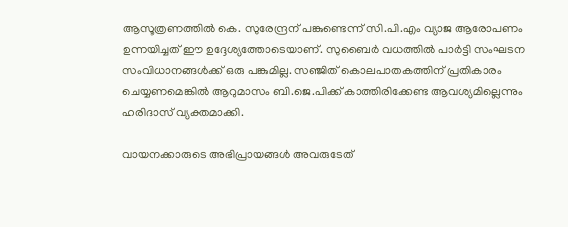ആസൂത്രണത്തിൽ കെ. സുരേന്ദ്രന് പങ്കുണ്ടെന്ന് സി.പി.എം വ്യാജ ആരോപണം ഉന്നയിച്ചത് ഈ ഉദ്ദേശ്യത്തോടെയാണ്. സുബൈർ വധത്തിൽ പാർട്ടി സംഘടന സംവിധാനങ്ങൾക്ക് ഒരു പങ്കുമില്ല. സഞ്ജിത്‌ കൊലപാതകത്തിന്‌ പ്രതികാരം ചെയ്യണമെങ്കിൽ ആറുമാസം ബി.ജെ.പിക്ക്‌ കാത്തിരിക്കേണ്ട ആവശ്യമില്ലെന്നും ഹരിദാസ് വ്യക്തമാക്കി.

വായനക്കാരുടെ അഭിപ്രായങ്ങള്‍ അവരുടേത്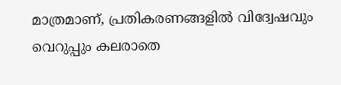മാത്രമാണ്, പ്രതികരണങ്ങളിൽ വിദ്വേഷവും വെറുപ്പും കലരാതെ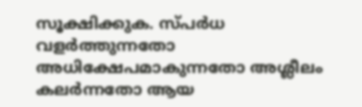സൂക്ഷിക്കുക. സ്പർധ വളർത്തുന്നതോ അധിക്ഷേപമാകുന്നതോ അശ്ലീലം കലർന്നതോ ആയ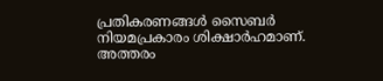പ്രതികരണങ്ങൾ സൈബർ നിയമപ്രകാരം ശിക്ഷാർഹമാണ്. അത്തരം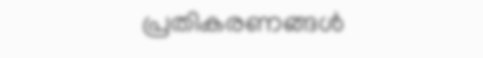പ്രതികരണങ്ങൾ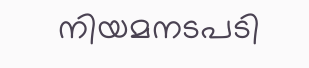നിയമനടപടി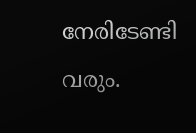നേരിടേണ്ടി വരും.